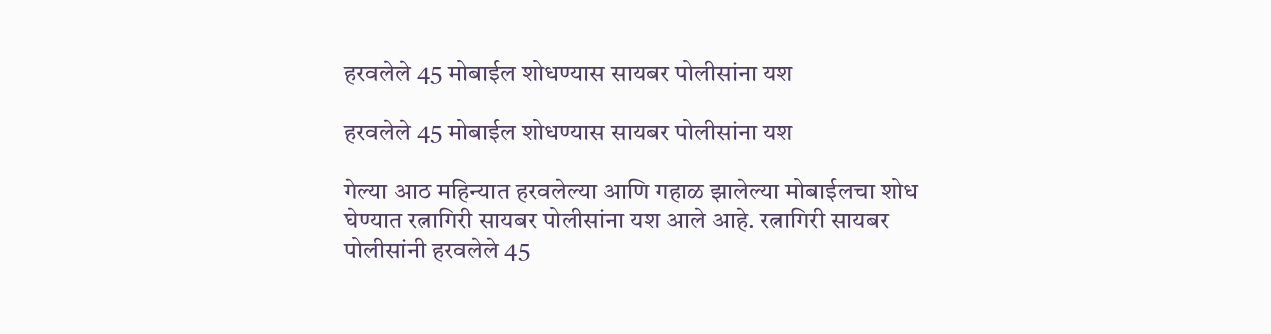हरवलेले 45 मोबाईल शोधण्यास सायबर पोलीसांना यश

हरवलेले 45 मोबाईल शोधण्यास सायबर पोलीसांना यश

गेल्या आठ महिन्यात हरवलेल्या आणि गहाळ झालेल्या मोबाईलचा शोध घेण्यात रत्नागिरी सायबर पोलीसांना यश आले आहे. रत्नागिरी सायबर पोलीसांनी हरवलेले 45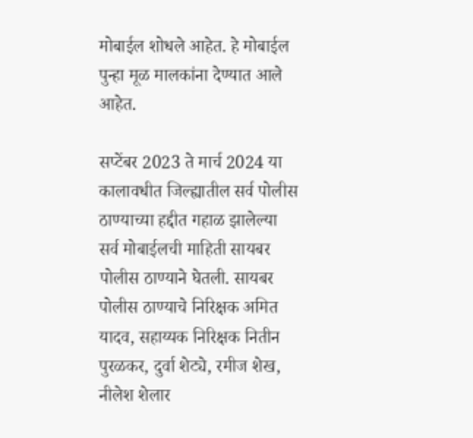मोबाईल शोधले आहेत. हे मोबाईल पुन्हा मूळ मालकांना देण्यात आले आहेत.

सप्टेंबर 2023 ते मार्च 2024 या कालावधीत जिल्ह्यातील सर्व पोलीस ठाण्याच्या हद्दीत गहाळ झालेल्या सर्व मोबाईलची माहिती सायबर पोलीस ठाण्याने घेतली. सायबर पोलीस ठाण्याचे निरिक्षक अमित यादव, सहाय्यक निरिक्षक नितीन पुरळकर, दुर्वा शेट्ये, रमीज शेख, नीलेश शेलार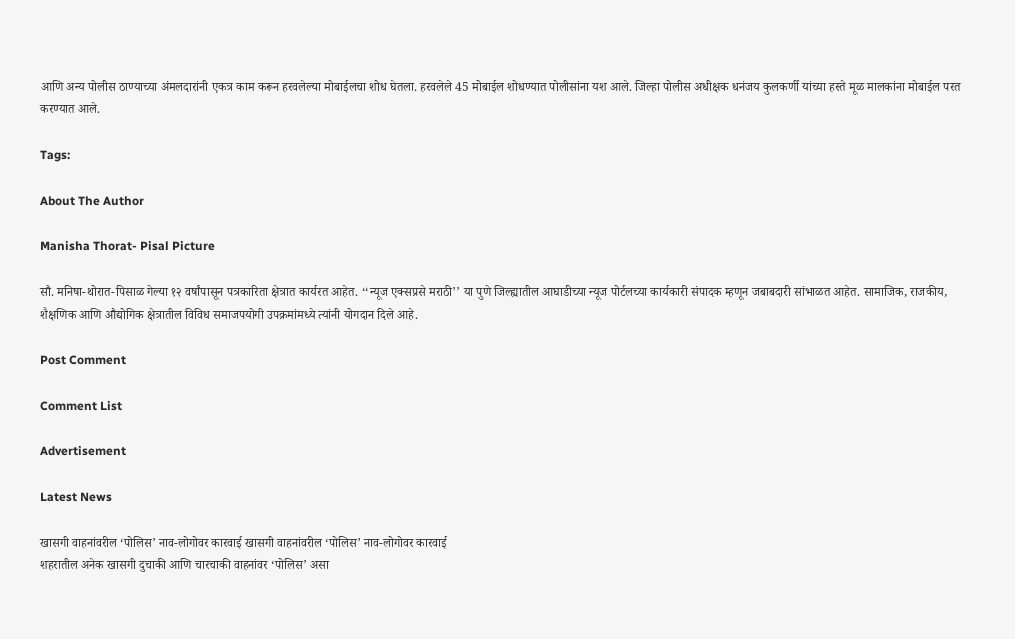आणि अन्य पोलीस ठाण्याच्या अंमलदारांनी एकत्र काम करून हरवलेल्या मोबाईलचा शोध घेतला. हरवलेले 45 मोबाईल शोधण्यात पोलीसांना यश आले. जिल्हा पोलीस अधीक्षक धनंजय कुलकर्णी यांच्या हस्ते मूळ मालकांना मोबाईल परत करण्यात आले.

Tags:

About The Author

Manisha Thorat- Pisal Picture

सौ. मनिषा-थोरात-पिसाळ गेल्या १२ वर्षांपासून पत्रकारिता क्षेत्रात कार्यरत आहेत. ‘‘न्यूज एक्सप्रसे मराठी’’ या पुणे जिल्ह्यातील आघाडीच्या न्यूज पोर्टलच्या कार्यकारी संपादक म्हणून जबाबदारी सांभाळत आहेत. सामाजिक, राजकीय, शैक्षणिक आणि औद्योगिक क्षेत्रातील विविध समाजपयोगी उपक्रमांमध्ये त्यांनी योगदान दिले आहे.

Post Comment

Comment List

Advertisement

Latest News

खासगी वाहनांवरील ‘पोलिस’ नाव-लोगोवर कारवाई खासगी वाहनांवरील ‘पोलिस’ नाव-लोगोवर कारवाई
शहरातील अनेक खासगी दुचाकी आणि चारचाकी वाहनांवर ‘पोलिस’ असा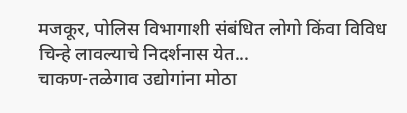मजकूर, पोलिस विभागाशी संबंधित लोगो किंवा विविध चिन्हे लावल्याचे निदर्शनास येत...
चाकण-तळेगाव उद्योगांना मोठा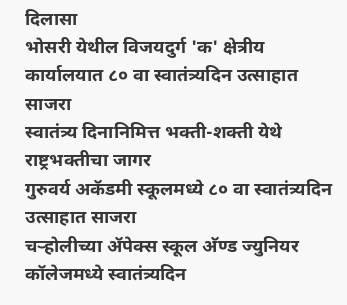दिलासा
भोसरी येथील विजयदुर्ग 'क' क्षेत्रीय कार्यालयात ८० वा स्वातंत्र्यदिन उत्साहात साजरा
स्वातंत्र्य दिनानिमित्त भक्ती-शक्ती येथे राष्ट्रभक्तीचा जागर
गुरुवर्य अकॅडमी स्कूलमध्ये ८० वा स्वातंत्र्यदिन उत्साहात साजरा
चऱ्होलीच्या अ‍ॅपेक्स स्कूल अ‍ॅण्ड ज्युनियर कॉलेजमध्ये स्वातंत्र्यदिन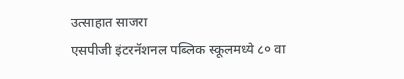उत्साहात साजरा
एसपीजी इंटरनॅशनल पब्लिक स्कूलमध्ये ८० वा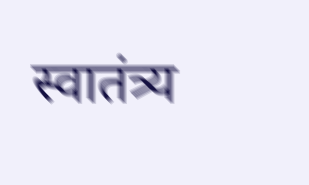स्वातंत्र्य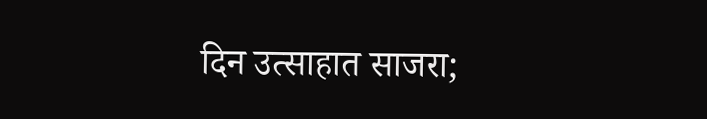दिन उत्साहात साजरा;